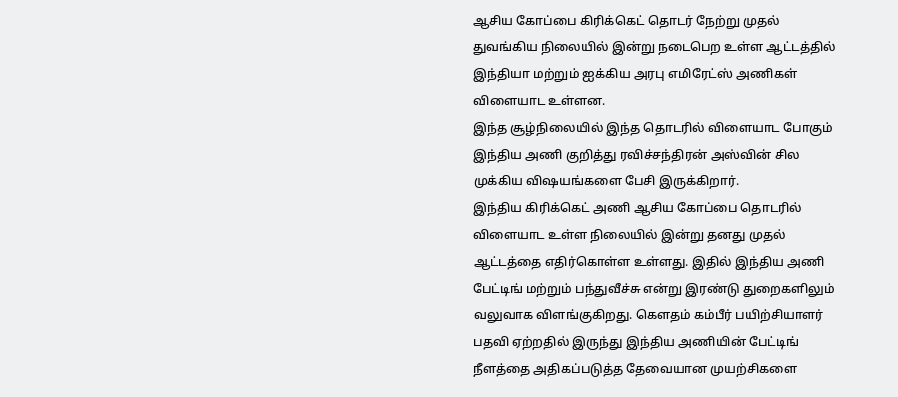ஆசிய கோப்பை கிரிக்கெட் தொடர் நேற்று முதல் துவங்கிய நிலையில் இன்று நடைபெற உள்ள ஆட்டத்தில் இந்தியா மற்றும் ஐக்கிய அரபு எமிரேட்ஸ் அணிகள் விளையாட உள்ளன.
இந்த சூழ்நிலையில் இந்த தொடரில் விளையாட போகும் இந்திய அணி குறித்து ரவிச்சந்திரன் அஸ்வின் சில முக்கிய விஷயங்களை பேசி இருக்கிறார்.
இந்திய கிரிக்கெட் அணி ஆசிய கோப்பை தொடரில் விளையாட உள்ள நிலையில் இன்று தனது முதல் ஆட்டத்தை எதிர்கொள்ள உள்ளது. இதில் இந்திய அணி பேட்டிங் மற்றும் பந்துவீச்சு என்று இரண்டு துறைகளிலும் வலுவாக விளங்குகிறது. கௌதம் கம்பீர் பயிற்சியாளர் பதவி ஏற்றதில் இருந்து இந்திய அணியின் பேட்டிங் நீளத்தை அதிகப்படுத்த தேவையான முயற்சிகளை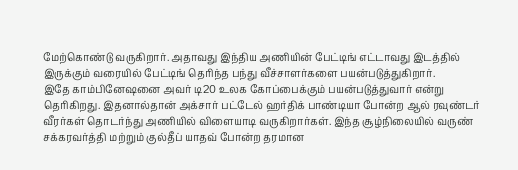மேற்கொண்டு வருகிறார். அதாவது இந்திய அணியின் பேட்டிங் எட்டாவது இடத்தில் இருக்கும் வரையில் பேட்டிங் தெரிந்த பந்து வீச்சாளர்களை பயன்படுத்துகிறார்.
இதே காம்பினேஷனை அவர் டி20 உலக கோப்பைக்கும் பயன்படுத்துவார் என்று தெரிகிறது. இதனால்தான் அக்சார் பட்டேல் ஹர்திக் பாண்டியா போன்ற ஆல் ரவுண்டர் வீரர்கள் தொடர்ந்து அணியில் விளையாடி வருகிறார்கள். இந்த சூழ்நிலையில் வருண் சக்கரவர்த்தி மற்றும் குல்தீப் யாதவ் போன்ற தரமான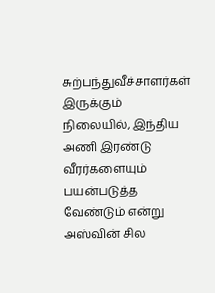சுற்பந்துவீச்சாளர்கள் இருக்கும் நிலையில், இந்திய அணி இரண்டு வீரர்களையும் பயன்படுத்த வேண்டும் என்று அஸ்வின் சில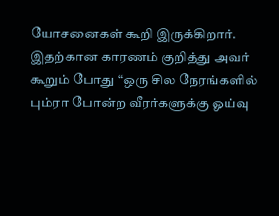யோசனைகள் கூறி இருக்கிறார்.
இதற்கான காரணம் குறித்து அவர் கூறும் போது “ஒரு சில நேரங்களில் பும்ரா போன்ற வீரர்களுக்கு ஓய்வு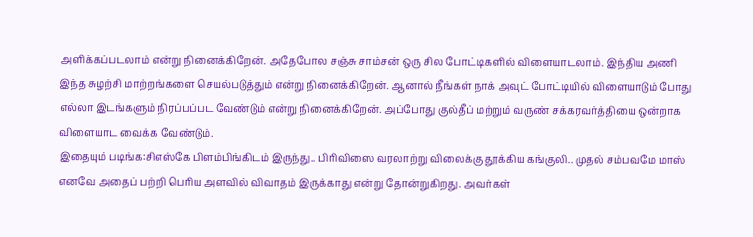அளிக்கப்படலாம் என்று நினைக்கிறேன். அதேபோல சஞ்சு சாம்சன் ஒரு சில போட்டிகளில் விளையாடலாம். இந்திய அணி இந்த சுழற்சி மாற்றங்களை செயல்படுத்தும் என்று நினைக்கிறேன். ஆனால் நீங்கள் நாக் அவுட் போட்டியில் விளையாடும் போது எல்லா இடங்களும் நிரப்பப்பட வேண்டும் என்று நினைக்கிறேன். அப்போது குல்தீப் மற்றும் வருண் சக்கரவர்த்தியை ஒன்றாக விளையாட வைக்க வேண்டும்.
இதையும் படிங்க:சிஎஸ்கே பிளம்பிங்கிடம் இருந்து.. பிரிவிஸை வரலாற்று விலைக்கு தூக்கிய கங்குலி.. முதல் சம்பவமே மாஸ்
எனவே அதைப் பற்றி பெரிய அளவில் விவாதம் இருக்காது என்று தோன்றுகிறது. அவர்கள்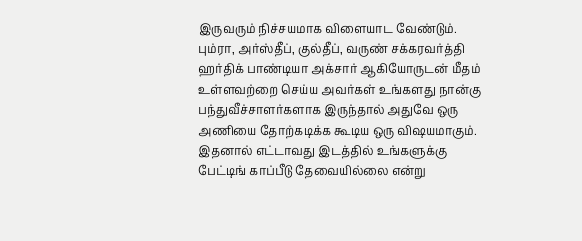இருவரும் நிச்சயமாக விளையாட வேண்டும். பும்ரா, அர்ஸ்தீப், குல்தீப், வருண் சக்கரவர்த்தி ஹர்திக் பாண்டியா அக்சார் ஆகியோருடன் மீதம் உள்ளவற்றை செய்ய அவர்கள் உங்களது நான்கு பந்துவீச்சாளர்களாக இருந்தால் அதுவே ஒரு அணியை தோற்கடிக்க கூடிய ஒரு விஷயமாகும். இதனால் எட்டாவது இடத்தில் உங்களுக்கு பேட்டிங் காப்பீடு தேவையில்லை என்று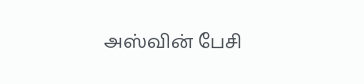அஸ்வின் பேசி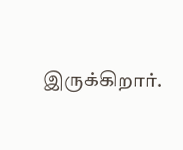இருக்கிறார்.